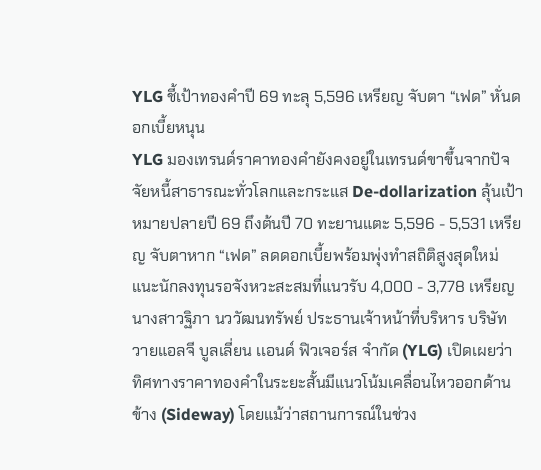YLG ชี้เป้าทองคำปี 69 ทะลุ 5,596 เหรียญ จับตา “เฟด” หั่นดอกเบี้ยหนุน
YLG มองเทรนด์ราคาทองคำยังคงอยู่ในเทรนด์ขาขึ้นจากปัจจัยหนี้สาธารณะทั่วโลกและกระแส De-dollarization ลุ้นเป้าหมายปลายปี 69 ถึงต้นปี 70 ทะยานแตะ 5,596 - 5,531 เหรียญ จับตาหาก “เฟด” ลดดอกเบี้ยพร้อมพุ่งทำสถิติสูงสุดใหม่ แนะนักลงทุนรอจังหวะสะสมที่แนวรับ 4,000 - 3,778 เหรียญ
นางสาวฐิภา นววัฒนทรัพย์ ประธานเจ้าหน้าที่บริหาร บริษัท วายแอลจี บูลเลี่ยน เเอนด์ ฟิวเจอร์ส จำกัด (YLG) เปิดเผยว่า ทิศทางราคาทองคำในระยะสั้นมีแนวโน้มเคลื่อนไหวออกด้านข้าง (Sideway) โดยแม้ว่าสถานการณ์ในช่วง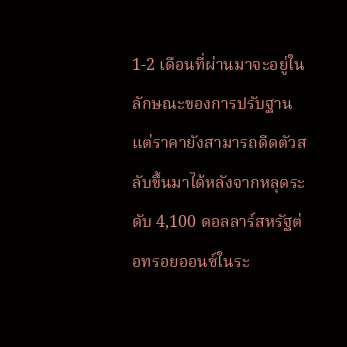1-2 เดือนที่ผ่านมาจะอยู่ในลักษณะของการปรับฐาน แต่ราคายังสามารถดีดตัวสลับขึ้นมาได้หลังจากหลุดระดับ 4,100 ดอลลาร์สหรัฐต่อทรอยออนซ์ในระ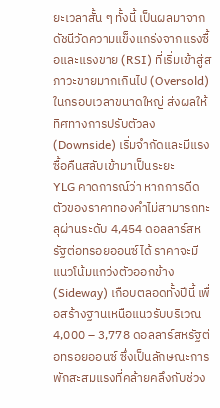ยะเวลาสั้น ๆ ทั้งนี้ เป็นผลมาจากดัชนีวัดความแข็งแกร่งจากแรงซื้อและแรงขาย (RSI) ที่เริ่มเข้าสู่สภาวะขายมากเกินไป (Oversold) ในกรอบเวลาขนาดใหญ่ ส่งผลให้ทิศทางการปรับตัวลง (Downside) เริ่มจำกัดและมีแรงซื้อคืนสลับเข้ามาเป็นระยะ
YLG คาดการณ์ว่า หากการดีดตัวของราคาทองคำไม่สามารถทะลุผ่านระดับ 4,454 ดอลลาร์สหรัฐต่อทรอยออนซ์ได้ ราคาจะมีแนวโน้มแกว่งตัวออกข้าง (Sideway) เกือบตลอดทั้งปีนี้ เพื่อสร้างฐานเหนือแนวรับบริเวณ 4,000 – 3,778 ดอลลาร์สหรัฐต่อทรอยออนซ์ ซึ่งเป็นลักษณะการพักสะสมแรงที่คล้ายคลึงกับช่วง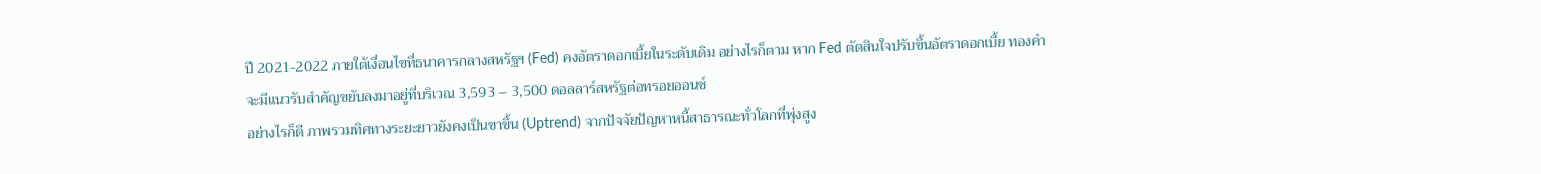ปี 2021-2022 ภายใต้เงื่อนไขที่ธนาคารกลางสหรัฐฯ (Fed) คงอัตราดอกเบี้ยในระดับเดิม อย่างไรก็ตาม หาก Fed ตัดสินใจปรับขึ้นอัตราดอกเบี้ย ทองคำจะมีแนวรับสำคัญขยับลงมาอยู่ที่บริเวณ 3,593 – 3,500 ดอลลาร์สหรัฐต่อทรอยออนซ์
อย่างไรก็ดี ภาพรวมทิศทางระยะยาวยังคงเป็นขาขึ้น (Uptrend) จากปัจจัยปัญหาหนี้สาธารณะทั่วโลกที่พุ่งสูง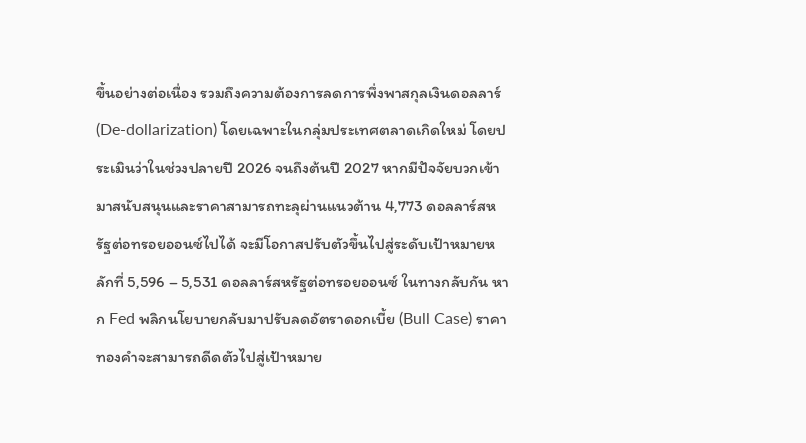ขึ้นอย่างต่อเนื่อง รวมถึงความต้องการลดการพึ่งพาสกุลเงินดอลลาร์ (De-dollarization) โดยเฉพาะในกลุ่มประเทศตลาดเกิดใหม่ โดยประเมินว่าในช่วงปลายปี 2026 จนถึงต้นปี 2027 หากมีปัจจัยบวกเข้ามาสนับสนุนและราคาสามารถทะลุผ่านแนวต้าน 4,773 ดอลลาร์สหรัฐต่อทรอยออนซ์ไปได้ จะมีโอกาสปรับตัวขึ้นไปสู่ระดับเป้าหมายหลักที่ 5,596 – 5,531 ดอลลาร์สหรัฐต่อทรอยออนซ์ ในทางกลับกัน หาก Fed พลิกนโยบายกลับมาปรับลดอัตราดอกเบี้ย (Bull Case) ราคาทองคำจะสามารถดีดตัวไปสู่เป้าหมาย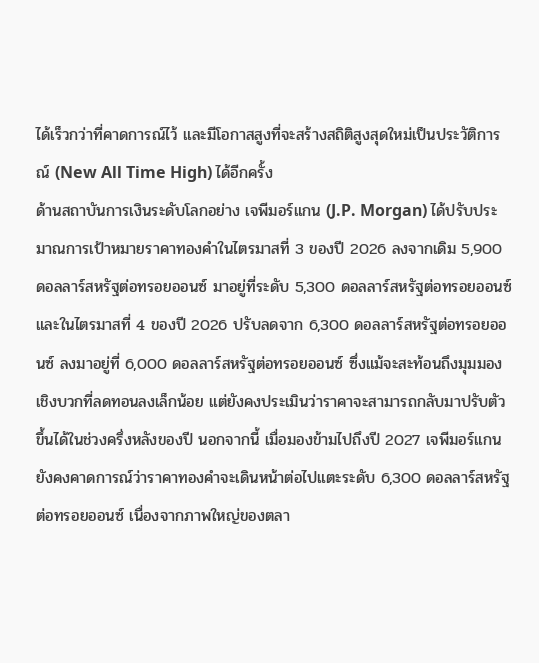ได้เร็วกว่าที่คาดการณ์ไว้ และมีโอกาสสูงที่จะสร้างสถิติสูงสุดใหม่เป็นประวัติการณ์ (New All Time High) ได้อีกครั้ง
ด้านสถาบันการเงินระดับโลกอย่าง เจพีมอร์แกน (J.P. Morgan) ได้ปรับประมาณการเป้าหมายราคาทองคำในไตรมาสที่ 3 ของปี 2026 ลงจากเดิม 5,900 ดอลลาร์สหรัฐต่อทรอยออนซ์ มาอยู่ที่ระดับ 5,300 ดอลลาร์สหรัฐต่อทรอยออนซ์ และในไตรมาสที่ 4 ของปี 2026 ปรับลดจาก 6,300 ดอลลาร์สหรัฐต่อทรอยออนซ์ ลงมาอยู่ที่ 6,000 ดอลลาร์สหรัฐต่อทรอยออนซ์ ซึ่งแม้จะสะท้อนถึงมุมมองเชิงบวกที่ลดทอนลงเล็กน้อย แต่ยังคงประเมินว่าราคาจะสามารถกลับมาปรับตัวขึ้นได้ในช่วงครึ่งหลังของปี นอกจากนี้ เมื่อมองข้ามไปถึงปี 2027 เจพีมอร์แกน ยังคงคาดการณ์ว่าราคาทองคำจะเดินหน้าต่อไปแตะระดับ 6,300 ดอลลาร์สหรัฐต่อทรอยออนซ์ เนื่องจากภาพใหญ่ของตลา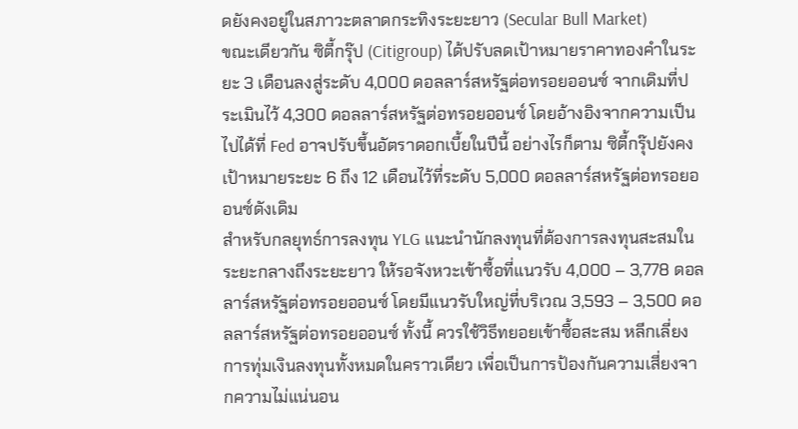ดยังคงอยู่ในสภาวะตลาดกระทิงระยะยาว (Secular Bull Market)
ขณะเดียวกัน ซิตี้กรุ๊ป (Citigroup) ได้ปรับลดเป้าหมายราคาทองคำในระยะ 3 เดือนลงสู่ระดับ 4,000 ดอลลาร์สหรัฐต่อทรอยออนซ์ จากเดิมที่ประเมินไว้ 4,300 ดอลลาร์สหรัฐต่อทรอยออนซ์ โดยอ้างอิงจากความเป็นไปได้ที่ Fed อาจปรับขึ้นอัตราดอกเบี้ยในปีนี้ อย่างไรก็ตาม ซิตี้กรุ๊ปยังคงเป้าหมายระยะ 6 ถึง 12 เดือนไว้ที่ระดับ 5,000 ดอลลาร์สหรัฐต่อทรอยออนซ์ดังเดิม
สำหรับกลยุทธ์การลงทุน YLG แนะนำนักลงทุนที่ต้องการลงทุนสะสมในระยะกลางถึงระยะยาว ให้รอจังหวะเข้าซื้อที่แนวรับ 4,000 – 3,778 ดอลลาร์สหรัฐต่อทรอยออนซ์ โดยมีแนวรับใหญ่ที่บริเวณ 3,593 – 3,500 ดอลลาร์สหรัฐต่อทรอยออนซ์ ทั้งนี้ ควรใช้วิธีทยอยเข้าซื้อสะสม หลีกเลี่ยงการทุ่มเงินลงทุนทั้งหมดในคราวเดียว เพื่อเป็นการป้องกันความเสี่ยงจากความไม่แน่นอน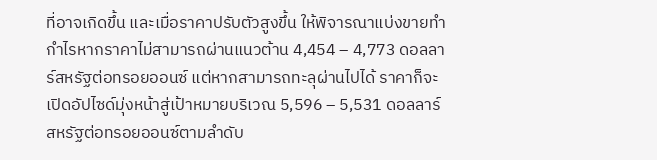ที่อาจเกิดขึ้น และเมื่อราคาปรับตัวสูงขึ้น ให้พิจารณาแบ่งขายทำกำไรหากราคาไม่สามารถผ่านแนวต้าน 4,454 – 4,773 ดอลลาร์สหรัฐต่อทรอยออนซ์ แต่หากสามารถทะลุผ่านไปได้ ราคาก็จะเปิดอัปไซด์มุ่งหน้าสู่เป้าหมายบริเวณ 5,596 – 5,531 ดอลลาร์สหรัฐต่อทรอยออนซ์ตามลำดับ